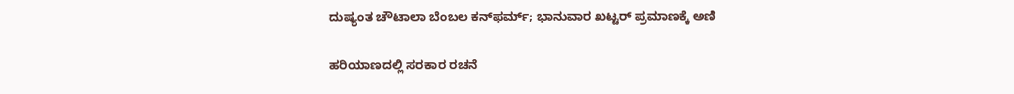ದುಷ್ಯಂತ ಚೌಟಾಲಾ ಬೆಂಬಲ ಕನ್‌ಫರ್ಮ್‌; ಭಾನುವಾರ ಖಟ್ಟರ್‌ ಪ್ರಮಾಣಕ್ಕೆ ಅಣಿ

ಹರಿಯಾಣದಲ್ಲಿ ಸರಕಾರ ರಚನೆ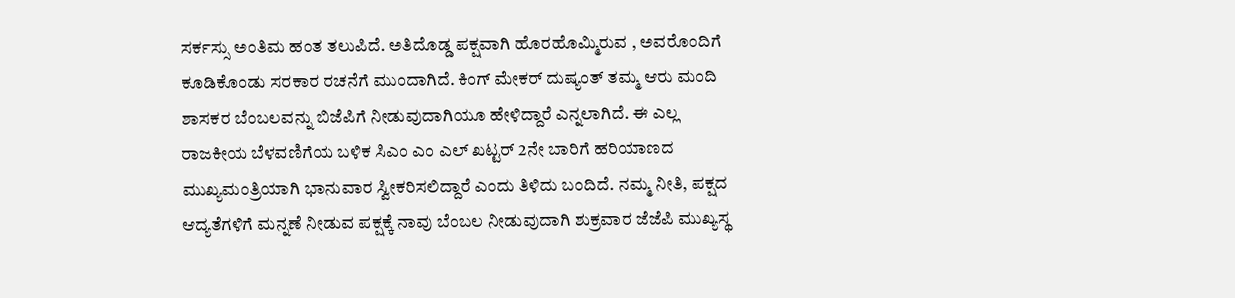ಸರ್ಕಸ್ಸು ಅಂತಿಮ ಹಂತ ತಲುಪಿದೆ. ಅತಿದೊಡ್ಡ ಪಕ್ಷವಾಗಿ ಹೊರಹೊಮ್ಮಿರುವ , ಅವರೊಂದಿಗೆ ಕೂಡಿಕೊಂಡು ಸರಕಾರ ರಚನೆಗೆ ಮುಂದಾಗಿದೆ. ಕಿಂಗ್‌ ಮೇಕರ್‌ ದುಷ್ಯಂತ್‌ ತಮ್ಮ ಆರು ಮಂದಿ ಶಾಸಕರ ಬೆಂಬಲವನ್ನು ಬಿಜೆಪಿಗೆ ನೀಡುವುದಾಗಿಯೂ ಹೇಳಿದ್ದಾರೆ ಎನ್ನಲಾಗಿದೆ. ಈ ಎಲ್ಲ ರಾಜಕೀಯ ಬೆಳವಣಿಗೆಯ ಬಳಿಕ ಸಿಎಂ ಎಂ ಎಲ್‌ ಖಟ್ಟರ್‌ 2ನೇ ಬಾರಿಗೆ ಹರಿಯಾಣದ ಮುಖ್ಯಮಂತ್ರಿಯಾಗಿ ಭಾನುವಾರ ಸ್ವೀಕರಿಸಲಿದ್ದಾರೆ ಎಂದು ತಿಳಿದು ಬಂದಿದೆ. ನಮ್ಮ ನೀತಿ, ಪಕ್ಷದ ಆದ್ಯತೆಗಳಿಗೆ ಮನ್ನಣೆ ನೀಡುವ ಪಕ್ಷಕ್ಕೆ ನಾವು ಬೆಂಬಲ ನೀಡುವುದಾಗಿ ಶುಕ್ರವಾರ ಜೆಜೆಪಿ ಮುಖ್ಯಸ್ಥ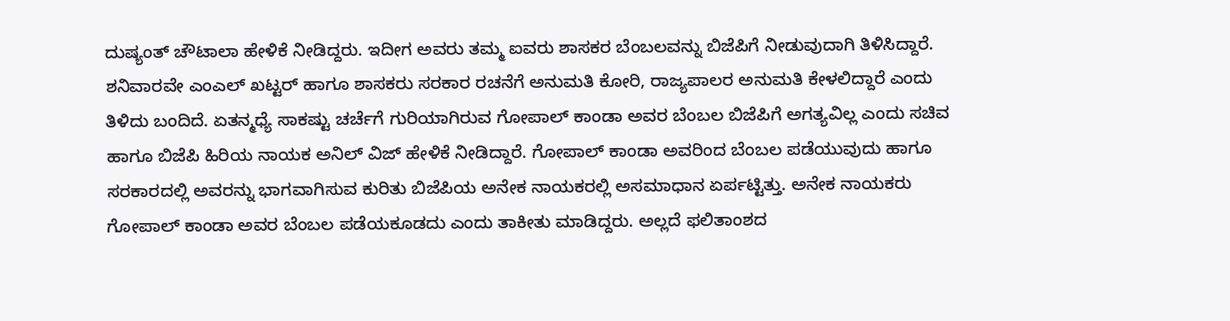ದುಷ್ಯಂತ್‌ ಚೌಟಾಲಾ ಹೇಳಿಕೆ ನೀಡಿದ್ದರು. ಇದೀಗ ಅವರು ತಮ್ಮ ಐವರು ಶಾಸಕರ ಬೆಂಬಲವನ್ನು ಬಿಜೆಪಿಗೆ ನೀಡುವುದಾಗಿ ತಿಳಿಸಿದ್ದಾರೆ. ಶನಿವಾರವೇ ಎಂಎಲ್‌ ಖಟ್ಟರ್‌ ಹಾಗೂ ಶಾಸಕರು ಸರಕಾರ ರಚನೆಗೆ ಅನುಮತಿ ಕೋರಿ, ರಾಜ್ಯಪಾಲರ ಅನುಮತಿ ಕೇಳಲಿದ್ದಾರೆ ಎಂದು ತಿಳಿದು ಬಂದಿದೆ. ಏತನ್ಮಧ್ಯೆ ಸಾಕಷ್ಟು ಚರ್ಚೆಗೆ ಗುರಿಯಾಗಿರುವ ಗೋಪಾಲ್‌ ಕಾಂಡಾ ಅವರ ಬೆಂಬಲ ಬಿಜೆಪಿಗೆ ಅಗತ್ಯವಿಲ್ಲ ಎಂದು ಸಚಿವ ಹಾಗೂ ಬಿಜೆಪಿ ಹಿರಿಯ ನಾಯಕ ಅನಿಲ್‌ ವಿಜ್‌ ಹೇಳಿಕೆ ನೀಡಿದ್ದಾರೆ. ಗೋಪಾಲ್‌ ಕಾಂಡಾ ಅವರಿಂದ ಬೆಂಬಲ ಪಡೆಯುವುದು ಹಾಗೂ ಸರಕಾರದಲ್ಲಿ ಅವರನ್ನು ಭಾಗವಾಗಿಸುವ ಕುರಿತು ಬಿಜೆಪಿಯ ಅನೇಕ ನಾಯಕರಲ್ಲಿ ಅಸಮಾಧಾನ ಏರ್ಪಟ್ಟಿತ್ತು. ಅನೇಕ ನಾಯಕರು ಗೋಪಾಲ್‌ ಕಾಂಡಾ ಅವರ ಬೆಂಬಲ ಪಡೆಯಕೂಡದು ಎಂದು ತಾಕೀತು ಮಾಡಿದ್ದರು. ಅಲ್ಲದೆ ಫಲಿತಾಂಶದ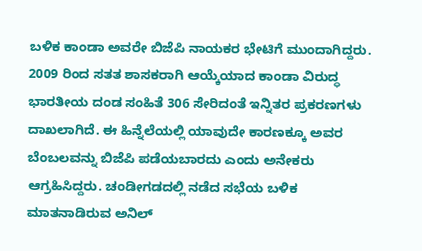ಬಳಿಕ ಕಾಂಡಾ ಅವರೇ ಬಿಜೆಪಿ ನಾಯಕರ ಭೇಟಿಗೆ ಮುಂದಾಗಿದ್ದರು. 2009 ರಿಂದ ಸತತ ಶಾಸಕರಾಗಿ ಆಯ್ಕೆಯಾದ ಕಾಂಡಾ ವಿರುದ್ಧ ಭಾರತೀಯ ದಂಡ ಸಂಹಿತೆ 306 ಸೇರಿದಂತೆ ಇನ್ನಿತರ ಪ್ರಕರಣಗಳು ದಾಖಲಾಗಿದೆ. ಈ ಹಿನ್ನೆಲೆಯಲ್ಲಿ ಯಾವುದೇ ಕಾರಣಕ್ಕೂ ಅವರ ಬೆಂಬಲವನ್ನು ಬಿಜೆಪಿ ಪಡೆಯಬಾರದು ಎಂದು ಅನೇಕರು ಆಗ್ರಹಿಸಿದ್ದರು. ಚಂಡೀಗಡದಲ್ಲಿ ನಡೆದ ಸಭೆಯ ಬಳಿಕ ಮಾತನಾಡಿರುವ ಅನಿಲ್‌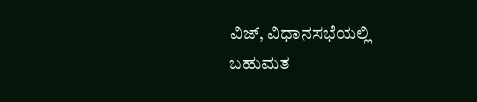ವಿಜ್‌, ವಿಧಾನಸಭೆಯಲ್ಲಿ ಬಹುಮತ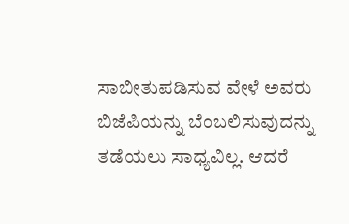ಸಾಬೀತುಪಡಿಸುವ ವೇಳೆ ಅವರು ಬಿಜೆಪಿಯನ್ನು ಬೆಂಬಲಿಸುವುದನ್ನು ತಡೆಯಲು ಸಾಧ್ಯವಿಲ್ಲ. ಆದರೆ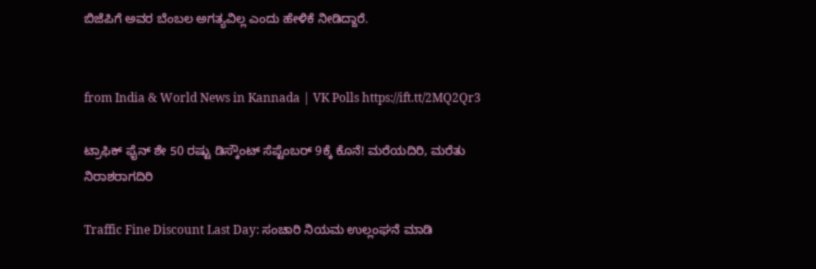ಬಿಜೆಪಿಗೆ ಅವರ ಬೆಂಬಲ ಅಗತ್ಯವಿಲ್ಲ ಎಂದು ಹೇಳಿಕೆ ನೀಡಿದ್ದಾರೆ.


from India & World News in Kannada | VK Polls https://ift.tt/2MQ2Qr3

ಟ್ರಾಫಿಕ್‌ ಫೈನ್‌ ಶೇ 50 ರಷ್ಟು ಡಿಸ್ಕೌಂಟ್‌ ಸೆಪ್ಟೆಂಬರ್‌ 9ಕ್ಕೆ ಕೊನೆ! ಮರೆಯದಿರಿ, ಮರೆತು ನಿರಾಶರಾಗದಿರಿ

Traffic Fine Discount Last Day: ಸಂಚಾರಿ ನಿಯಮ ಉಲ್ಲಂಘನೆ ಮಾಡಿ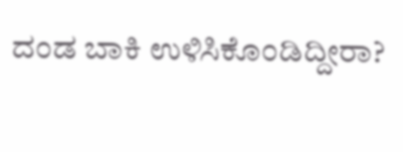ದಂಡ ಬಾಕಿ ಉಳಿಸಿಕೊಂಡಿದ್ದೀರಾ?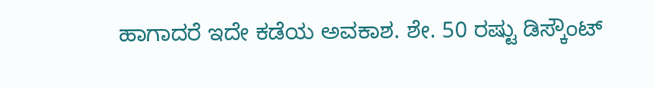ಹಾಗಾದರೆ ಇದೇ ಕಡೆಯ ಅವಕಾಶ. ಶೇ. 50 ರಷ್ಟು ಡಿಸ್ಕೌಂಟ್‌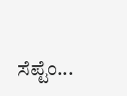ಸೆಪ್ಟೆಂ...